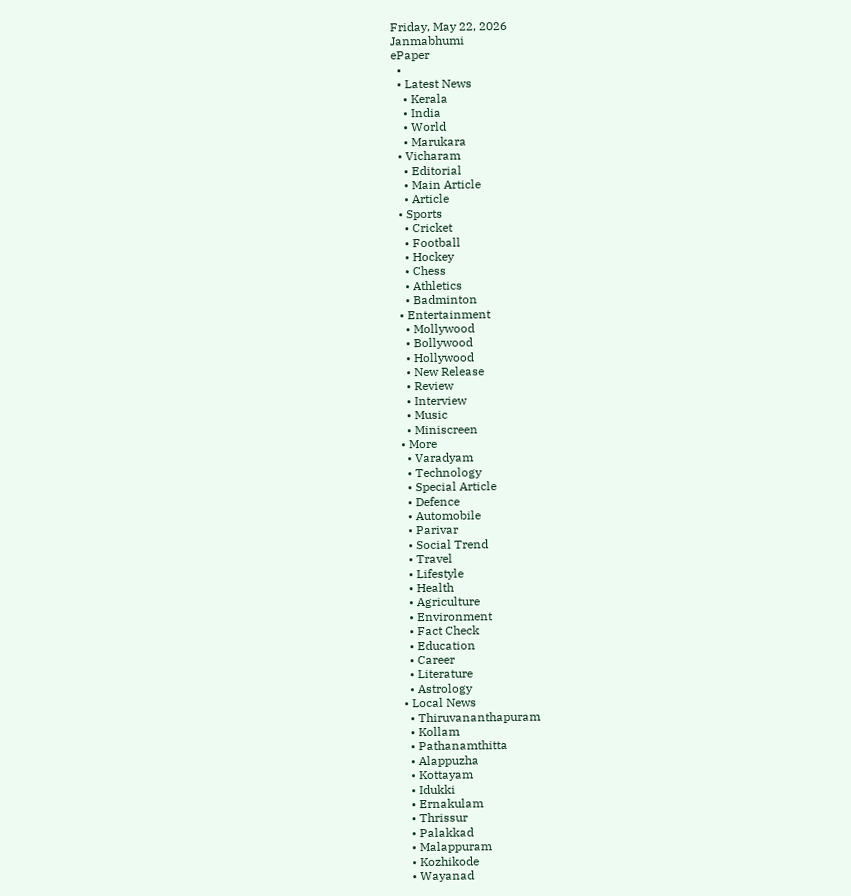Friday, May 22, 2026
Janmabhumi
ePaper
  •
  • Latest News
    • Kerala
    • India
    • World
    • Marukara
  • Vicharam
    • Editorial
    • Main Article
    • Article
  • Sports
    • Cricket
    • Football
    • Hockey
    • Chess
    • Athletics
    • Badminton
  • Entertainment
    • Mollywood
    • Bollywood
    • Hollywood
    • New Release
    • Review
    • Interview
    • Music
    • Miniscreen
  • More
    • Varadyam
    • Technology
    • Special Article
    • Defence
    • Automobile
    • Parivar
    • Social Trend
    • Travel
    • Lifestyle
    • Health
    • Agriculture
    • Environment
    • Fact Check
    • Education
    • Career
    • Literature
    • Astrology
  • Local News
    • Thiruvananthapuram
    • Kollam
    • Pathanamthitta
    • Alappuzha
    • Kottayam
    • Idukki
    • Ernakulam
    • Thrissur
    • Palakkad
    • Malappuram
    • Kozhikode
    • Wayanad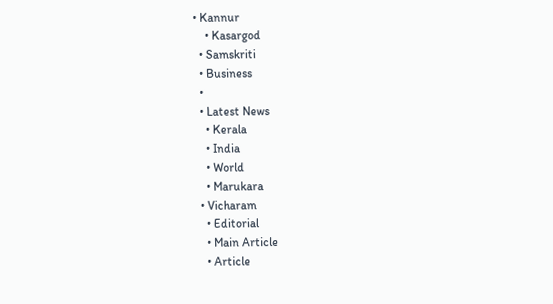• Kannur
    • Kasargod
  • Samskriti
  • Business
  •
  • Latest News
    • Kerala
    • India
    • World
    • Marukara
  • Vicharam
    • Editorial
    • Main Article
    • Article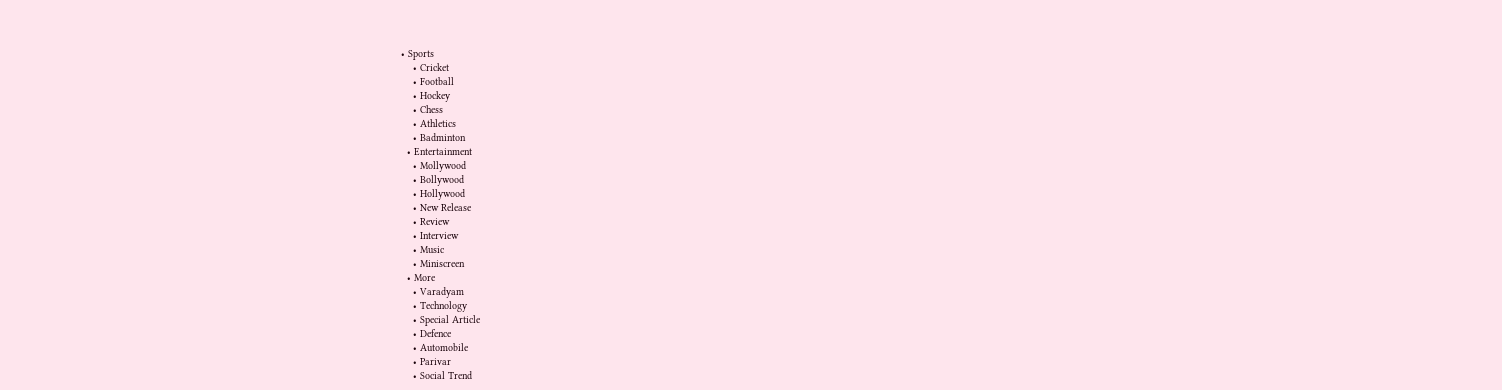• Sports
    • Cricket
    • Football
    • Hockey
    • Chess
    • Athletics
    • Badminton
  • Entertainment
    • Mollywood
    • Bollywood
    • Hollywood
    • New Release
    • Review
    • Interview
    • Music
    • Miniscreen
  • More
    • Varadyam
    • Technology
    • Special Article
    • Defence
    • Automobile
    • Parivar
    • Social Trend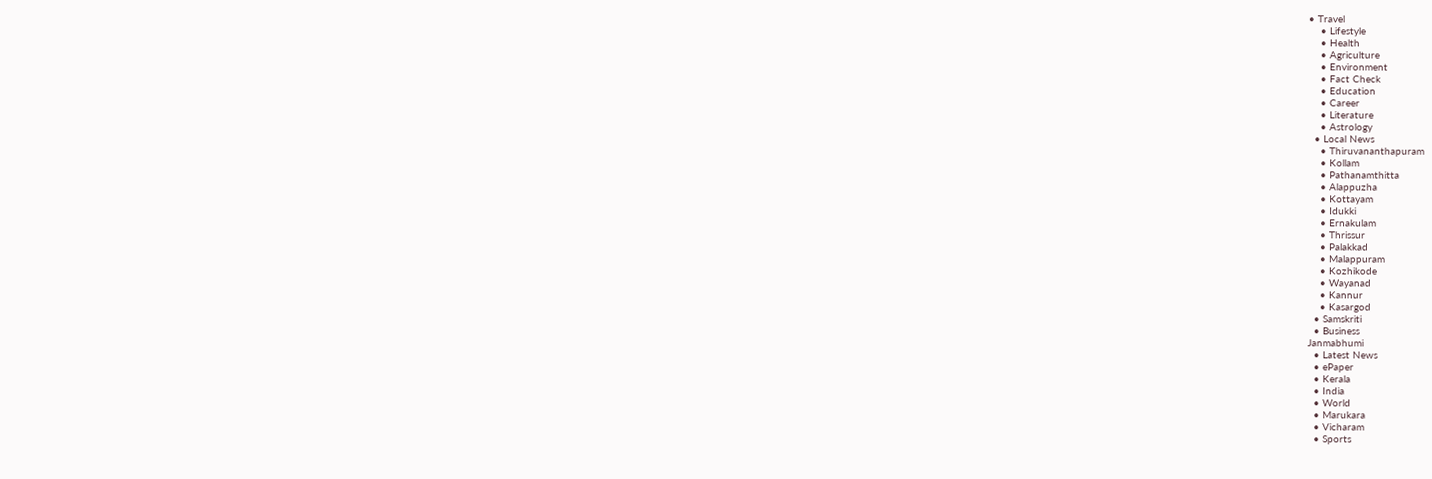• Travel
    • Lifestyle
    • Health
    • Agriculture
    • Environment
    • Fact Check
    • Education
    • Career
    • Literature
    • Astrology
  • Local News
    • Thiruvananthapuram
    • Kollam
    • Pathanamthitta
    • Alappuzha
    • Kottayam
    • Idukki
    • Ernakulam
    • Thrissur
    • Palakkad
    • Malappuram
    • Kozhikode
    • Wayanad
    • Kannur
    • Kasargod
  • Samskriti
  • Business
Janmabhumi
  • Latest News
  • ePaper
  • Kerala
  • India
  • World
  • Marukara
  • Vicharam
  • Sports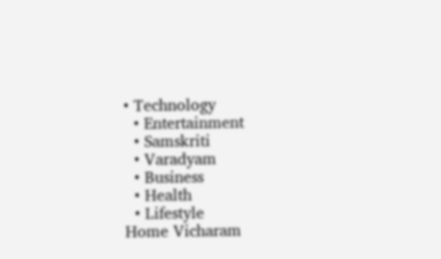• Technology
  • Entertainment
  • Samskriti
  • Varadyam
  • Business
  • Health
  • Lifestyle
Home Vicharam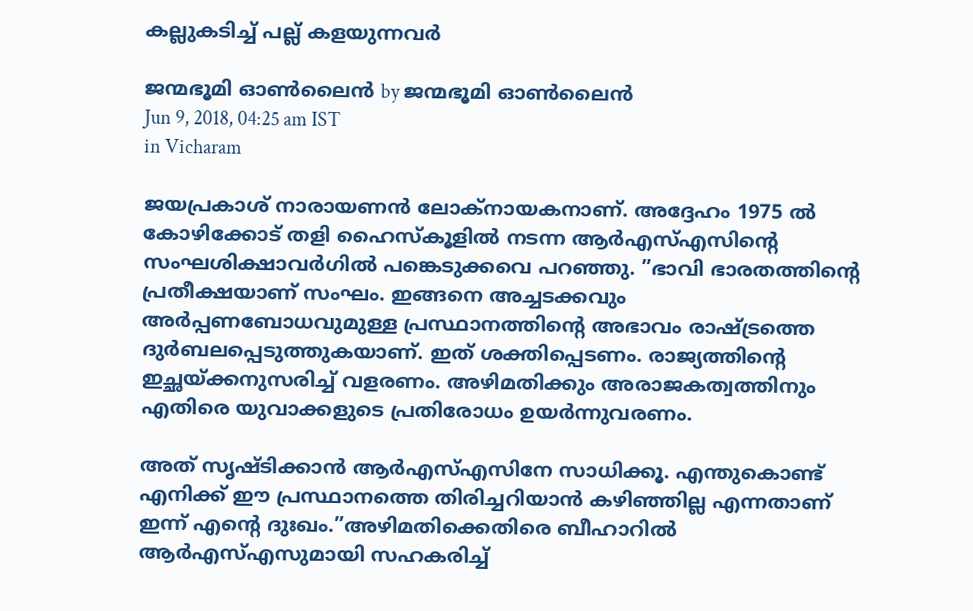കല്ലുകടിച്ച് പല്ല് കളയുന്നവര്‍

ജന്മഭൂമി ഓണ്‍ലൈന്‍ by ജന്മഭൂമി ഓണ്‍ലൈന്‍
Jun 9, 2018, 04:25 am IST
in Vicharam

ജയപ്രകാശ് നാരായണന്‍ ലോക്‌നായകനാണ്. അദ്ദേഹം 1975 ല്‍ കോഴിക്കോട് തളി ഹൈസ്‌കൂളില്‍ നടന്ന ആര്‍എസ്എസിന്റെ സംഘശിക്ഷാവര്‍ഗില്‍ പങ്കെടുക്കവെ പറഞ്ഞു. ”ഭാവി ഭാരതത്തിന്റെ പ്രതീക്ഷയാണ് സംഘം. ഇങ്ങനെ അച്ചടക്കവും അര്‍പ്പണബോധവുമുള്ള പ്രസ്ഥാനത്തിന്റെ അഭാവം രാഷ്‌ട്രത്തെ ദുര്‍ബലപ്പെടുത്തുകയാണ്. ഇത് ശക്തിപ്പെടണം. രാജ്യത്തിന്റെ ഇച്ഛയ്‌ക്കനുസരിച്ച് വളരണം. അഴിമതിക്കും അരാജകത്വത്തിനും എതിരെ യുവാക്കളുടെ പ്രതിരോധം ഉയര്‍ന്നുവരണം.

അത് സൃഷ്ടിക്കാന്‍ ആര്‍എസ്എസിനേ സാധിക്കൂ. എന്തുകൊണ്ട് എനിക്ക് ഈ പ്രസ്ഥാനത്തെ തിരിച്ചറിയാന്‍ കഴിഞ്ഞില്ല എന്നതാണ് ഇന്ന് എന്റെ ദുഃഖം.”അഴിമതിക്കെതിരെ ബീഹാറില്‍ ആര്‍എസ്എസുമായി സഹകരിച്ച്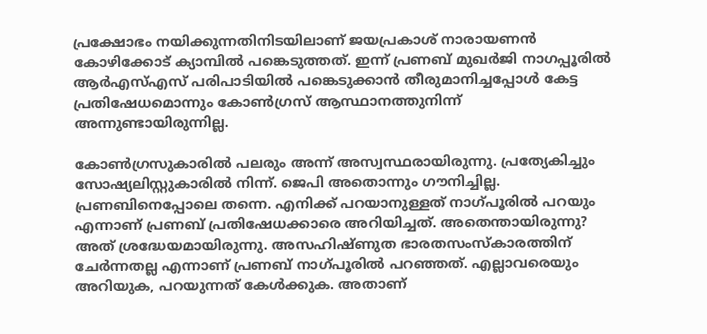പ്രക്ഷോഭം നയിക്കുന്നതിനിടയിലാണ് ജയപ്രകാശ് നാരായണന്‍ കോഴിക്കോട് ക്യാമ്പില്‍ പങ്കെടുത്തത്. ഇന്ന് പ്രണബ് മുഖര്‍ജി നാഗപ്പൂരില്‍ ആര്‍എസ്എസ് പരിപാടിയില്‍ പങ്കെടുക്കാന്‍ തീരുമാനിച്ചപ്പോള്‍ കേട്ട പ്രതിഷേധമൊന്നും കോണ്‍ഗ്രസ് ആസ്ഥാനത്തുനിന്ന് അന്നുണ്ടായിരുന്നില്ല.

കോണ്‍ഗ്രസുകാരില്‍ പലരും അന്ന് അസ്വസ്ഥരായിരുന്നു. പ്രത്യേകിച്ചും സോഷ്യലിസ്റ്റുകാരില്‍ നിന്ന്. ജെപി അതൊന്നും ഗൗനിച്ചില്ല. പ്രണബിനെപ്പോലെ തന്നെ. എനിക്ക് പറയാനുള്ളത് നാഗ്പൂരില്‍ പറയും എന്നാണ് പ്രണബ് പ്രതിഷേധക്കാരെ അറിയിച്ചത്. അതെന്തായിരുന്നു? അത് ശ്രദ്ധേയമായിരുന്നു. അസഹിഷ്ണുത ഭാരതസംസ്‌കാരത്തിന് ചേര്‍ന്നതല്ല എന്നാണ് പ്രണബ് നാഗ്പൂരില്‍ പറഞ്ഞത്. എല്ലാവരെയും അറിയുക, പറയുന്നത് കേള്‍ക്കുക. അതാണ്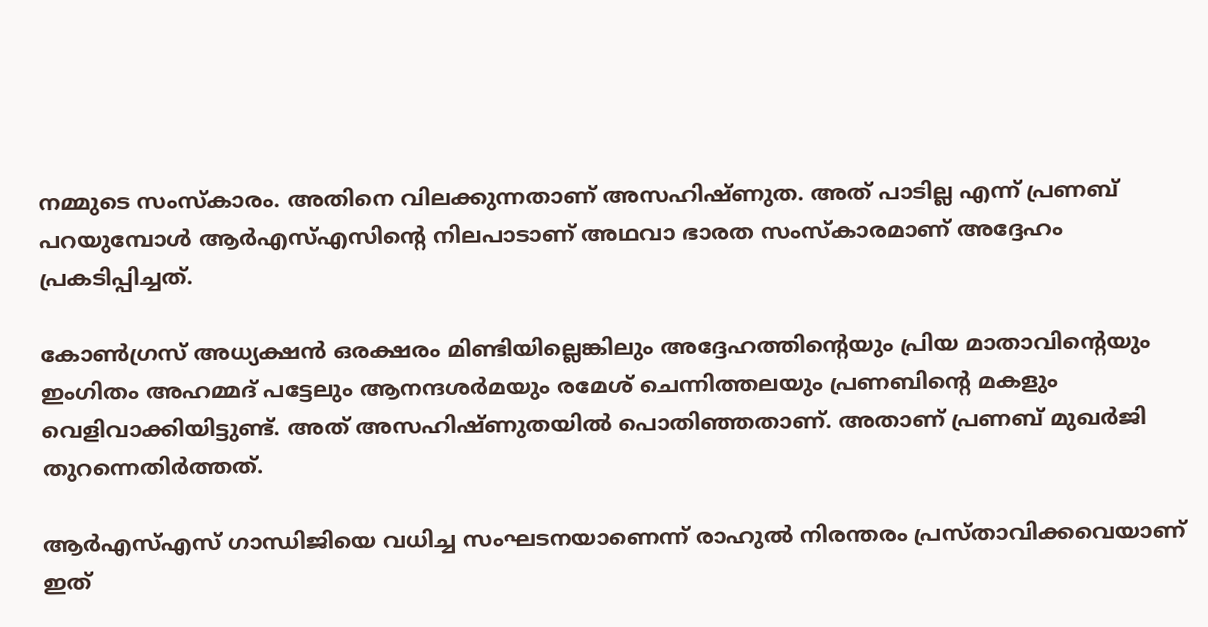നമ്മുടെ സംസ്‌കാരം. അതിനെ വിലക്കുന്നതാണ് അസഹിഷ്ണുത. അത് പാടില്ല എന്ന് പ്രണബ് പറയുമ്പോള്‍ ആര്‍എസ്എസിന്റെ നിലപാടാണ് അഥവാ ഭാരത സംസ്‌കാരമാണ് അദ്ദേഹം പ്രകടിപ്പിച്ചത്.

കോണ്‍ഗ്രസ് അധ്യക്ഷന്‍ ഒരക്ഷരം മിണ്ടിയില്ലെങ്കിലും അദ്ദേഹത്തിന്റെയും പ്രിയ മാതാവിന്റെയും ഇംഗിതം അഹമ്മദ് പട്ടേലും ആനന്ദശര്‍മയും രമേശ് ചെന്നിത്തലയും പ്രണബിന്റെ മകളും വെളിവാക്കിയിട്ടുണ്ട്. അത് അസഹിഷ്ണുതയില്‍ പൊതിഞ്ഞതാണ്. അതാണ് പ്രണബ് മുഖര്‍ജി തുറന്നെതിര്‍ത്തത്.

ആര്‍എസ്എസ് ഗാന്ധിജിയെ വധിച്ച സംഘടനയാണെന്ന് രാഹുല്‍ നിരന്തരം പ്രസ്താവിക്കവെയാണ് ഇത്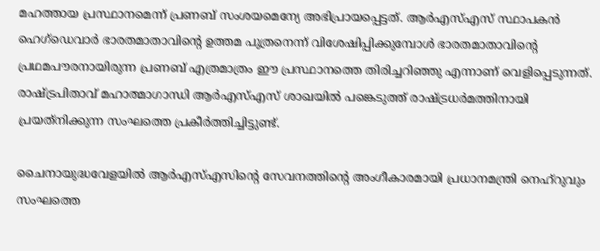മഹത്തായ പ്രസ്ഥാനമെന്ന് പ്രണബ് സംശയമെന്യേ അഭിപ്രായപ്പെട്ടത്. ആര്‍എസ്എസ് സ്ഥാപകന്‍ ഹെഗ്‌ഡെവാര്‍ ഭാരതമാതാവിന്റെ ഉത്തമ പുത്രനെന്ന് വിശേഷിപ്പിക്കുമ്പോള്‍ ഭാരതമാതാവിന്റെ പ്രഥമപൗരനായിരുന്ന പ്രണബ് എത്രമാത്രം ഈ പ്രസ്ഥാനത്തെ തിരിച്ചറിഞ്ഞു എന്നാണ് വെളിപ്പെടുന്നത്. രാഷ്‌ട്രപിതാവ് മഹാത്മാഗാന്ധി ആര്‍എസ്എസ് ശാഖയില്‍ പങ്കെടുത്ത് രാഷ്‌ട്രധര്‍മത്തിനായി പ്രയത്‌നിക്കുന്ന സംഘത്തെ പ്രകീര്‍ത്തിച്ചിട്ടുണ്ട്.

ചൈനായുദ്ധവേളയില്‍ ആര്‍എസ്എസിന്റെ സേവനത്തിന്റെ അംഗീകാരമായി പ്രധാനമന്ത്രി നെഹ്‌റുവും സംഘത്തെ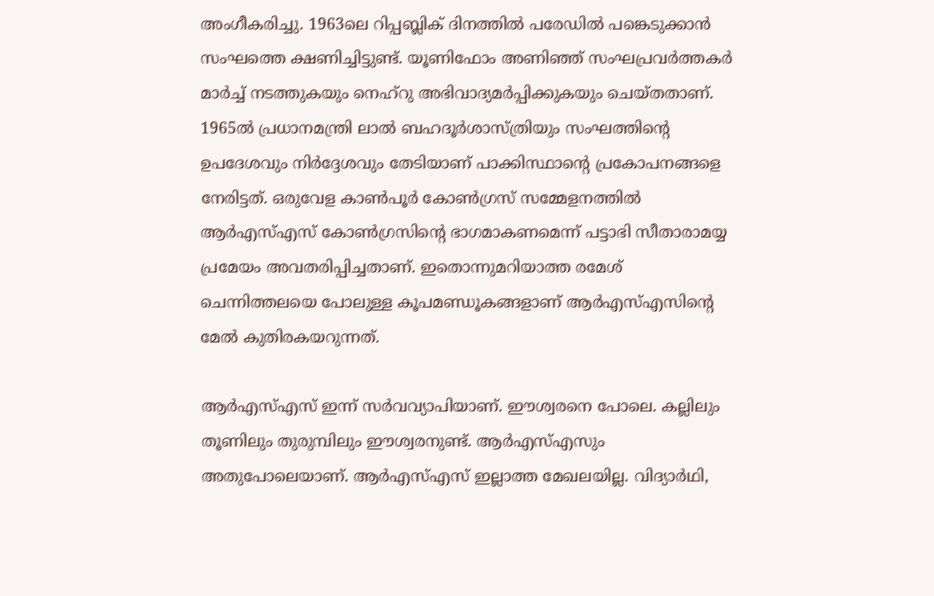അംഗീകരിച്ചു. 1963ലെ റിപ്പബ്ലിക് ദിനത്തില്‍ പരേഡില്‍ പങ്കെടുക്കാന്‍ സംഘത്തെ ക്ഷണിച്ചിട്ടുണ്ട്. യൂണിഫോം അണിഞ്ഞ് സംഘപ്രവര്‍ത്തകര്‍ മാര്‍ച്ച് നടത്തുകയും നെഹ്‌റു അഭിവാദ്യമര്‍പ്പിക്കുകയും ചെയ്തതാണ്. 1965ല്‍ പ്രധാനമന്ത്രി ലാല്‍ ബഹദൂര്‍ശാസ്ത്രിയും സംഘത്തിന്റെ ഉപദേശവും നിര്‍ദ്ദേശവും തേടിയാണ് പാക്കിസ്ഥാന്റെ പ്രകോപനങ്ങളെ നേരിട്ടത്. ഒരുവേള കാണ്‍പൂര്‍ കോണ്‍ഗ്രസ് സമ്മേളനത്തില്‍ ആര്‍എസ്എസ് കോണ്‍ഗ്രസിന്റെ ഭാഗമാകണമെന്ന് പട്ടാഭി സീതാരാമയ്യ പ്രമേയം അവതരിപ്പിച്ചതാണ്. ഇതൊന്നുമറിയാത്ത രമേശ് ചെന്നിത്തലയെ പോലുള്ള കൂപമണ്ഡൂകങ്ങളാണ് ആര്‍എസ്എസിന്റെ മേല്‍ കുതിരകയറുന്നത്.

ആര്‍എസ്എസ് ഇന്ന് സര്‍വവ്യാപിയാണ്. ഈശ്വരനെ പോലെ. കല്ലിലും തൂണിലും തുരുമ്പിലും ഈശ്വരനുണ്ട്. ആര്‍എസ്എസും അതുപോലെയാണ്. ആര്‍എസ്എസ് ഇല്ലാത്ത മേഖലയില്ല. വിദ്യാര്‍ഥി,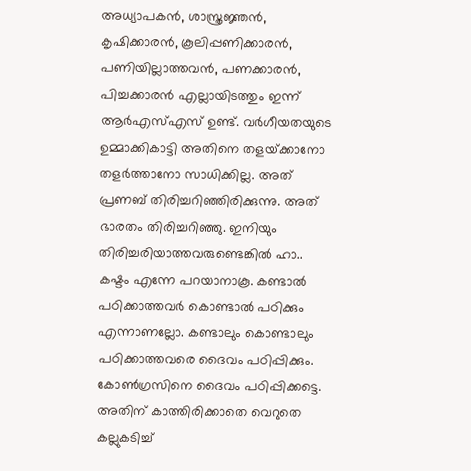അധ്യാപകന്‍, ശാസ്ത്രജ്ഞന്‍, കൃഷിക്കാരന്‍, കൂലിപ്പണിക്കാരന്‍, പണിയില്ലാത്തവന്‍, പണക്കാരന്‍, പിച്ചക്കാരന്‍ എല്ലായിടത്തും ഇന്ന് ആര്‍എസ്എസ് ഉണ്ട്. വര്‍ഗീയതയുടെ ഉമ്മാക്കികാട്ടി അതിനെ തളയ്‌ക്കാനോ തളര്‍ത്താനോ സാധിക്കില്ല. അത് പ്രണബ് തിരിച്ചറിഞ്ഞിരിക്കുന്നു. അത് ഭാരതം തിരിച്ചറിഞ്ഞു. ഇനിയും തിരിച്ചരിയാത്തവരുണ്ടെങ്കില്‍ ഹാ.. കഷ്ടം എന്നേ പറയാനാകൂ. കണ്ടാല്‍ പഠിക്കാത്തവര്‍ കൊണ്ടാല്‍ പഠിക്കും എന്നാണല്ലോ. കണ്ടാലും കൊണ്ടാലും പഠിക്കാത്തവരെ ദൈവം പഠിപ്പിക്കും. കോണ്‍ഗ്രസിനെ ദൈവം പഠിപ്പിക്കട്ടെ. അതിന് കാത്തിരിക്കാതെ വെറുതെ കല്ലുകടിച്ച്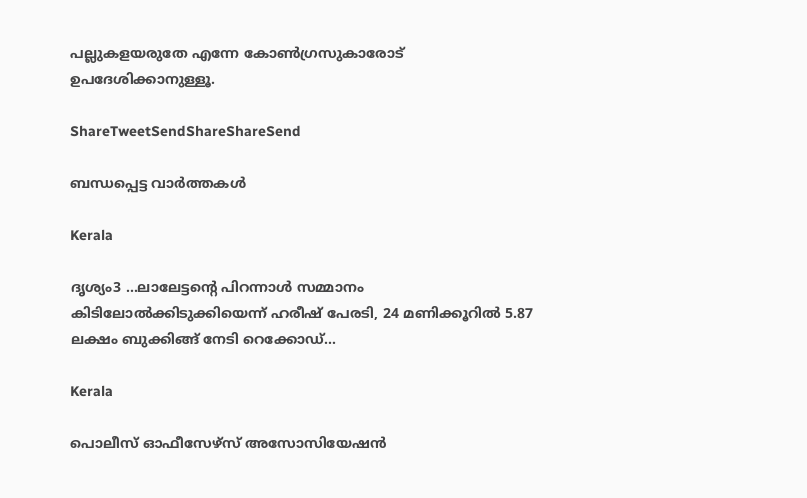പല്ലുകളയരുതേ എന്നേ കോണ്‍ഗ്രസുകാരോട് ഉപദേശിക്കാനുള്ളൂ.

ShareTweetSendShareShareSend

ബന്ധപ്പെട്ട വാര്‍ത്തകള്‍

Kerala

ദൃശ്യം3 …ലാലേട്ടന്റെ പിറന്നാള്‍ സമ്മാനം കിടിലോല്‍ക്കിടുക്കിയെന്ന് ഹരീഷ് പേരടി, 24 മണിക്കൂറില്‍ 5.87 ലക്ഷം ബുക്കിങ്ങ് നേടി റെക്കോഡ്…

Kerala

പൊലീസ് ഓഫീസേഴ്‌സ് അസോസിയേഷന്‍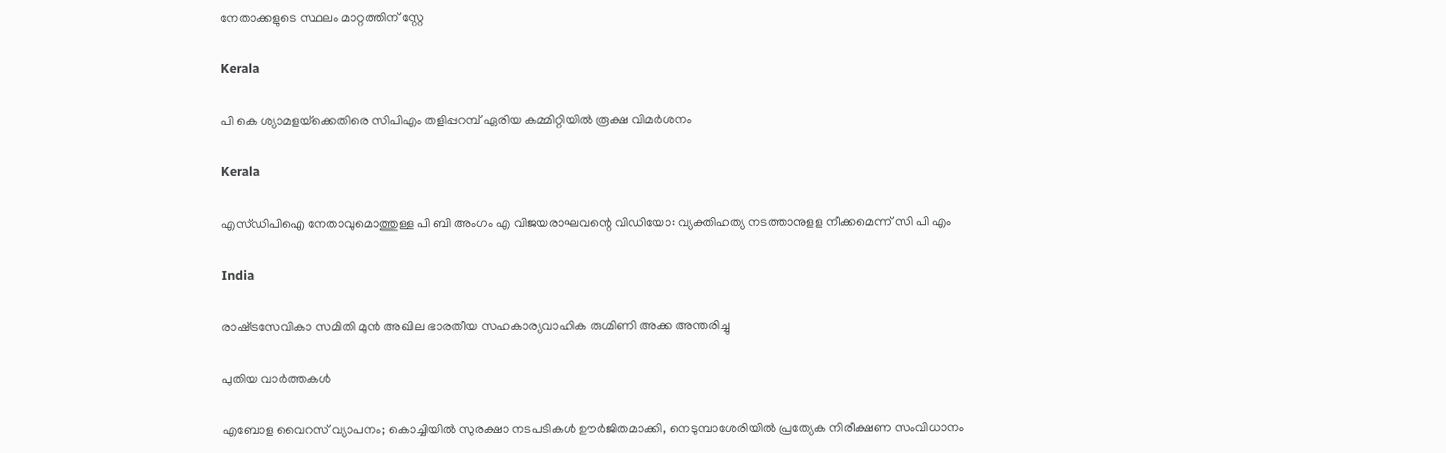നേതാക്കളുടെ സ്ഥലം മാറ്റത്തിന് സ്റ്റേ

Kerala

പി കെ ശ്യാമളയ്‌ക്കെതിരെ സിപിഎം തളിപ്പറമ്പ് ഏരിയ കമ്മിറ്റിയില്‍ രൂക്ഷ വിമര്‍ശനം

Kerala

എസ്ഡിപിഐ നേതാവുമൊത്തുള്ള പി ബി അംഗം എ വിജയരാഘവന്റെ വിഡിയോ: വ്യക്തിഹത്യ നടത്താനുളള നീക്കമെന്ന് സി പി എം

India

രാഷ്‌ട്രസേവികാ സമിതി മുന്‍ അഖില ഭാരതീയ സഹകാര്യവാഹിക രുഗ്മിണി അക്ക അന്തരിച്ചു

പുതിയ വാര്‍ത്തകള്‍

എബോള വൈറസ് വ്യാപനം; കൊച്ചിയിൽ സുരക്ഷാ നടപടികൾ ഊർജിതമാക്കി, നെടുമ്പാശേരിയിൽ പ്രത്യേക നിരീക്ഷണ സംവിധാനം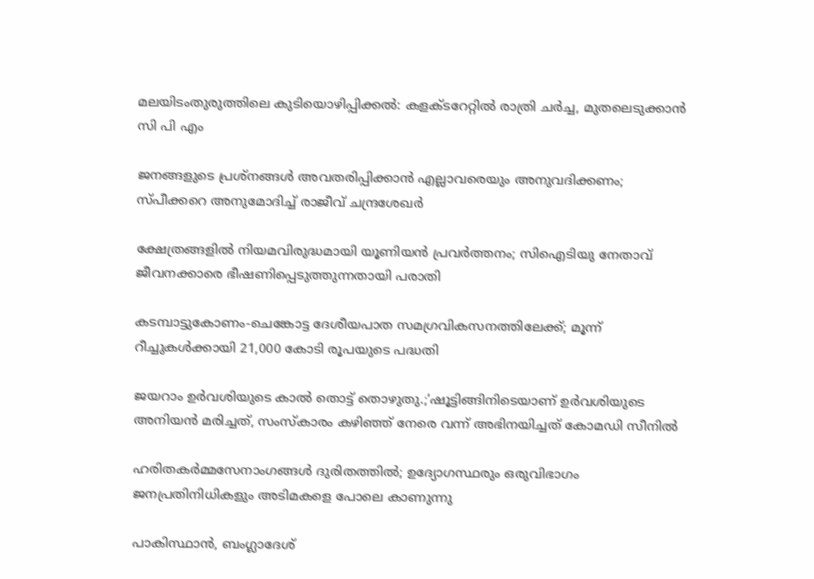മലയിടംതുരുത്തിലെ കുടിയൊഴിപ്പിക്കല്‍: കളക്ടറേറ്റില്‍ രാത്രി ചര്‍ച്ച, മുതലെടുക്കാന്‍ സി പി എം

ജനങ്ങളുടെ പ്രശ്നങ്ങൾ അവതരിപ്പിക്കാൻ എല്ലാവരെയും അനുവദിക്കണം; സ്പീക്കറെ അനുമോദിച്ച് രാജീവ് ചന്ദ്രശേഖർ

ക്ഷേത്രങ്ങളില്‍ നിയമവിരുദ്ധമായി യൂണിയന്‍ പ്രവര്‍ത്തനം; സിഐടിയു നേതാവ് ജീവനക്കാരെ ഭീഷണിപ്പെടുത്തുന്നതായി പരാതി

കടമ്പാട്ടുകോണം-ചെങ്കോട്ട ദേശീയപാത സമഗ്രവികസനത്തിലേക്ക്; മൂന്ന് റീച്ചുകള്‍ക്കായി 21,000 കോടി രൂപയുടെ പദ്ധതി

ജയറാം ഉര്‍വശിയുടെ കാല്‍ തൊട്ട് തൊഴുതു.;’ഷൂട്ടിങ്ങിനിടെയാണ് ഉർവശിയുടെ അനിയൻ മരിച്ചത്, സംസ്കാരം കഴിഞ്ഞ് നേരെ വന്ന് അഭിനയിച്ചത് കോമഡി സീനിൽ

ഹരിതകര്‍മ്മസേനാംഗങ്ങള്‍ ദുരിതത്തില്‍; ഉദ്യോഗസ്ഥരും ഒരുവിഭാഗം ജനപ്രതിനിധികളും അടിമകളെ പോലെ കാണുന്നു

പാകിസ്ഥാൻ, ബംഗ്ലാദേശ്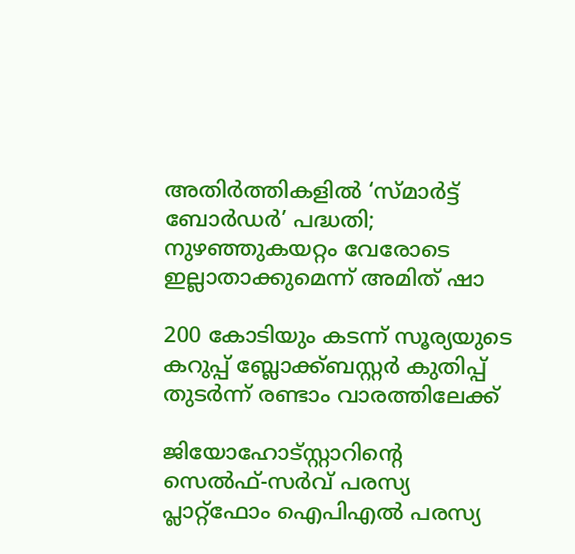അതിർത്തികളിൽ ‘സ്മാർട്ട് ബോർഡർ’ പദ്ധതി; നുഴഞ്ഞുകയറ്റം വേരോടെ ഇല്ലാതാക്കുമെന്ന് അമിത് ഷാ

200 കോടിയും കടന്ന് സൂര്യയുടെ കറുപ്പ്‌ ബ്ലോക്ക്ബസ്റ്റർ കുതിപ്പ് തുടർന്ന് രണ്ടാം വാരത്തിലേക്ക്

ജിയോഹോട്സ്റ്റാറിന്റെ സെൽഫ്-സർവ് പരസ്യ പ്ലാറ്റ്ഫോം ഐപിഎൽ പരസ്യ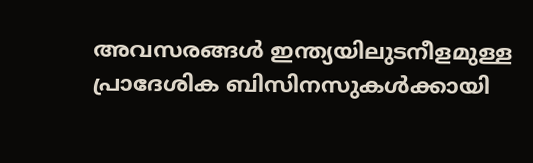അവസരങ്ങൾ ഇന്ത്യയിലുടനീളമുള്ള പ്രാദേശിക ബിസിനസുകൾക്കായി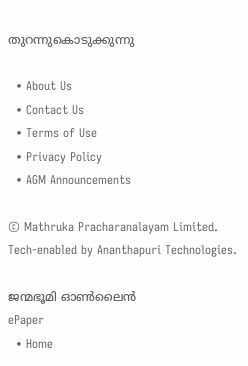തുറന്നുകൊടുക്കുന്നു

  • About Us
  • Contact Us
  • Terms of Use
  • Privacy Policy
  • AGM Announcements

© Mathruka Pracharanalayam Limited.
Tech-enabled by Ananthapuri Technologies.

ജന്മഭൂമി ഓണ്‍ലൈന്‍
ePaper
  • Home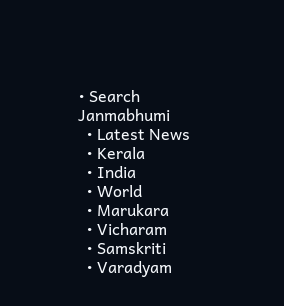• Search Janmabhumi
  • Latest News
  • Kerala
  • India
  • World
  • Marukara
  • Vicharam
  • Samskriti
  • Varadyam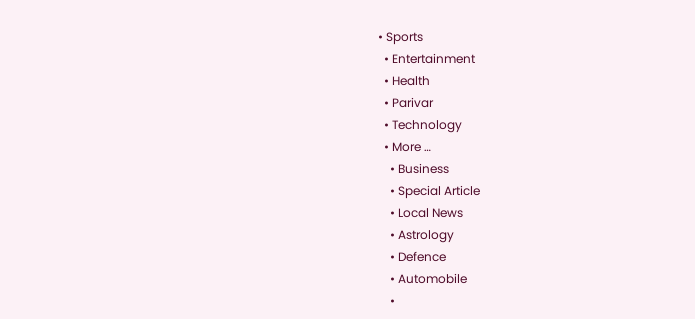• Sports
  • Entertainment
  • Health
  • Parivar
  • Technology
  • More …
    • Business
    • Special Article
    • Local News
    • Astrology
    • Defence
    • Automobile
    •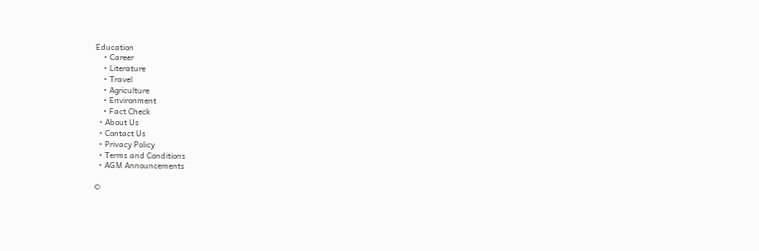Education
    • Career
    • Literature
    • Travel
    • Agriculture
    • Environment
    • Fact Check
  • About Us
  • Contact Us
  • Privacy Policy
  • Terms and Conditions
  • AGM Announcements

©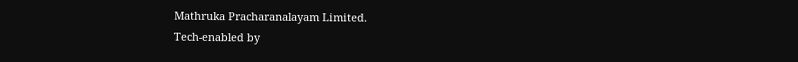Mathruka Pracharanalayam Limited.
Tech-enabled by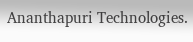Ananthapuri Technologies.